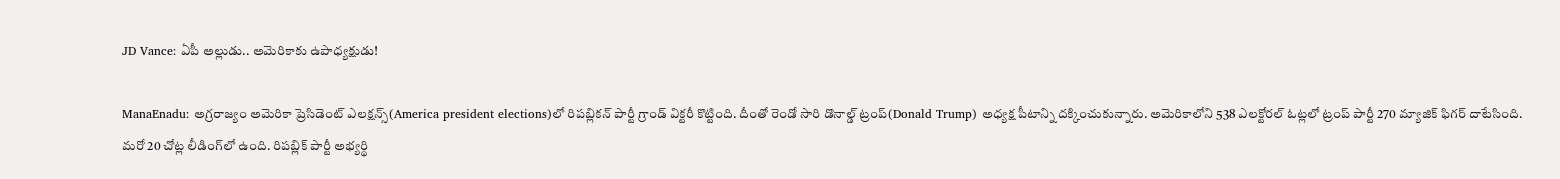JD Vance: ఏపీ అల్లుడు.. అమెరికాకు ఉపాధ్యక్షుడు!

ManaEnadu: అగ్రరాజ్యం అమెరికా ప్రెసిడెంట్ ఎలక్షన్స్‌(America president elections)లో రిపబ్లికన్ పార్టీ గ్రాండ్ విక్టరీ కొట్టింది. దీంతో రెండో సారి డొనాల్డ్ ట్రంప్(Donald Trump) అధ్యక్ష పీటాన్ని దక్కించుకున్నారు. అమెరికాలోని 538 ఎలక్టోరల్ ఓట్లలో ట్రంప్ పార్టీ 270 మ్యాజిక్ ఫిగర్ దాటేసింది. మరో 20 చోట్ల లీడింగ్‌లో ఉంది. రిపబ్లిక్ పార్టీ అభ్యర్థి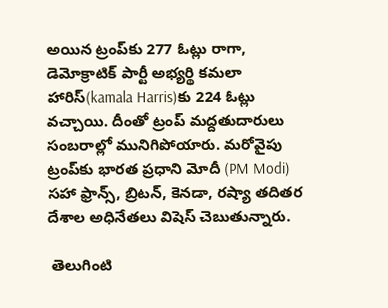అయిన ట్రంప్‌కు 277 ఓట్లు రాగా, డెమోక్రాటిక్ పార్టీ అభ్యర్థి కమలా హారిస్‌(kamala Harris)కు 224 ఓట్లు వచ్చాయి. దీంతో ట్రంప్ మద్దతుదారులు సంబరాల్లో మునిగిపోయారు. మరోవైపు ట్రంప్‌కు భారత ప్రధాని మోదీ (PM Modi) సహా ఫ్రాన్స్, బ్రిటన్, కెనడా, రష్యా తదితర దేశాల అధినేతలు విషెస్ చెబుతున్నారు.

 తెలుగింటి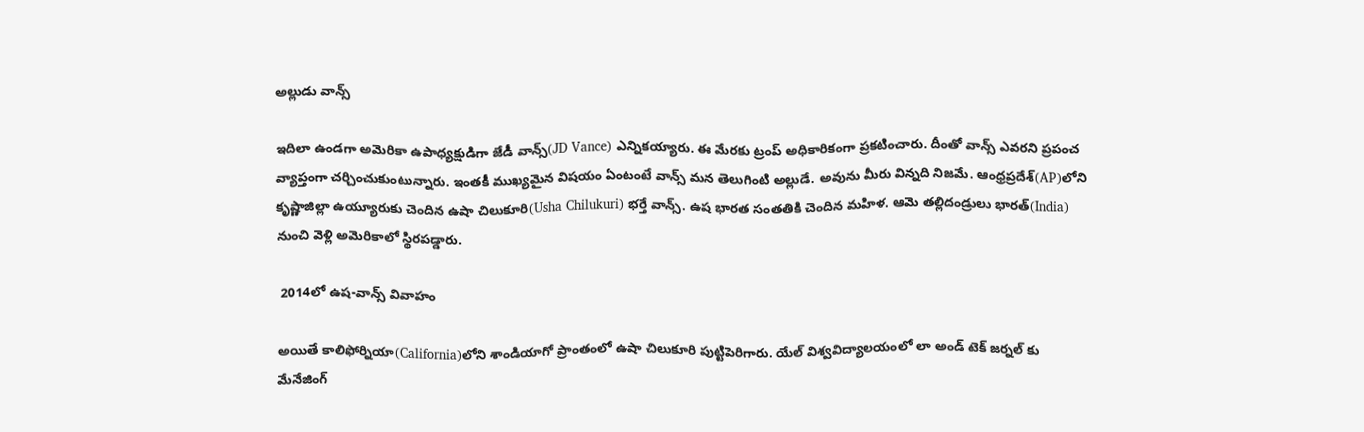అల్లుడు వాన్స్

ఇదిలా ఉండగా అమెరికా ఉపాధ్యక్షుడిగా జేడీ వాన్స్(JD Vance) ఎన్నికయ్యారు. ఈ మేరకు ట్రంప్ అధికారికంగా ప్రకటించారు. దీంతో వాన్స్ ఎవరని ప్రపంచ వ్యాప్తంగా చర్చించుకుంటున్నారు. ఇంతకీ ముఖ్యమైన విషయం ఏంటంటే వాన్స్ మన తెలుగింటి అల్లుడే. అవును మీరు విన్నది నిజమే. ఆంధ్రప్రదేశ్‌(AP)లోని కృష్ణాజిల్లా ఉయ్యూరుకు చెందిన ఉషా చిలుకూరి(Usha Chilukuri) భర్తే వాన్స్. ఉష భారత సంతతికి చెందిన మహిళ. ఆమె తల్లిదండ్రులు భారత్(India) నుంచి వెళ్లి అమెరికాలో స్థిరపడ్డారు.

 2014లో ఉష-వాన్స్ వివాహం

అయితే కాలిఫోర్నియా(California)లోని శాండియాగో ప్రాంతంలో ఉషా చిలుకూరి పుట్టిపెరిగారు. యేల్ విశ్వవిద్యాలయంలో లా అండ్ టెక్ జర్నల్ కు మేనేజింగ్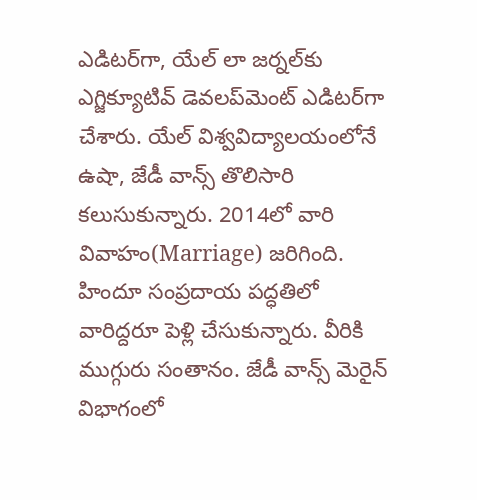ఎడిటర్‌గా, యేల్ లా జర్నల్‌కు ఎగ్జిక్యూటివ్ డెవలప్‌మెంట్ ఎడిటర్‌గా చేశారు. యేల్ విశ్వవిద్యాలయంలోనే ఉషా, జేడీ వాన్స్ తొలిసారి కలుసుకున్నారు. 2014లో వారి వివాహం(Marriage) జరిగింది. హిందూ సంప్రదాయ పద్ధతిలో వారిద్దరూ పెళ్లి చేసుకున్నారు. వీరికి ముగ్గురు సంతానం. జేడీ వాన్స్ మెరైన్ విభాగంలో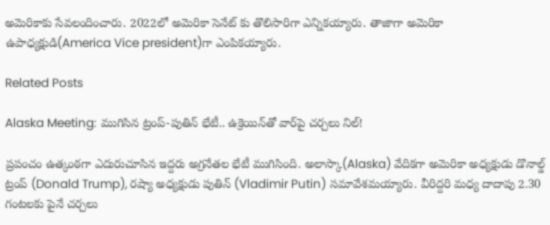అమెరికాకు సేవలందించారు. 2022లో అమెరికా సెనేట్ కు తొలిసారిగా ఎన్నికయ్యారు. తాజాగా అమెరికా ఉపాధ్యక్షుడి(America Vice president)గా ఎంపికయ్యారు.

Related Posts

Alaska Meeting: ముగిసిన ట్రంప్-పుతిన్ భేటీ.. ఉక్రెయిన్‌తో వార్‌పై చర్చలు నిల్!

ప్రపంచం ఉత్కంఠగా ఎదురుచూసిన ఇద్దరు అగ్రనేతల భేటీ ముగిసింది. అలాస్కా(Alaska) వేదికగా అమెరికా అధ్యక్షుడు డొనాల్డ్ ట్రంప్‌ (Donald Trump), రష్యా అధ్యక్షుడు పుతిన్‌ (Vladimir Putin) సమావేశమయ్యారు. వీరిద్దరి మధ్య దాదాపు 2.30 గంటలకు పైనే చర్చలు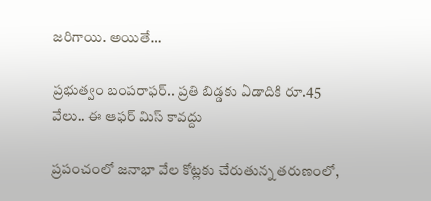జరిగాయి. అయితే…

ప్రభుత్వం బంపరాఫర్.. ప్రతి బిడ్డకు ఏడాదికి రూ.45 వేలు.. ఈ ఆఫర్ మిస్ కావద్దు

ప్రపంచంలో జనాభా వేల కోట్లకు చేరుతున్న తరుణంలో,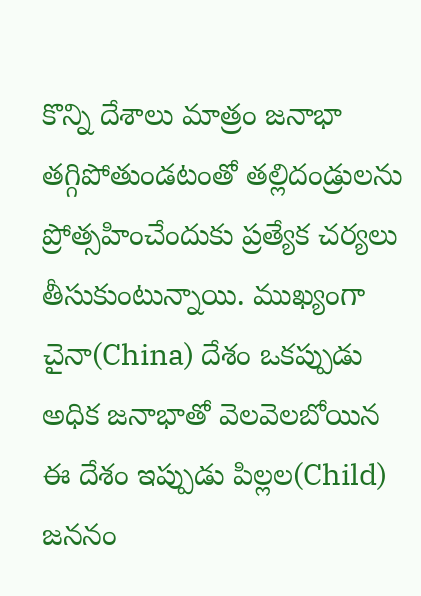కొన్ని దేశాలు మాత్రం జనాభా తగ్గిపోతుండటంతో తల్లిదండ్రులను ప్రోత్సహించేందుకు ప్రత్యేక చర్యలు తీసుకుంటున్నాయి. ముఖ్యంగా చైనా(China) దేశం ఒకప్పుడు అధిక జనాభాతో వెలవెలబోయిన ఈ దేశం ఇప్పుడు పిల్లల(Child) జననం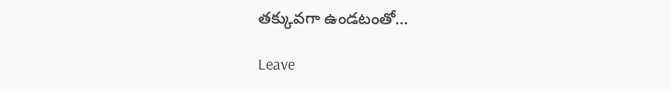తక్కువగా ఉండటంతో…

Leave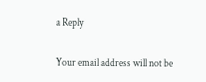a Reply

Your email address will not be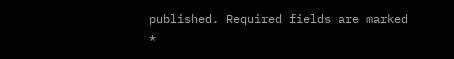published. Required fields are marked *